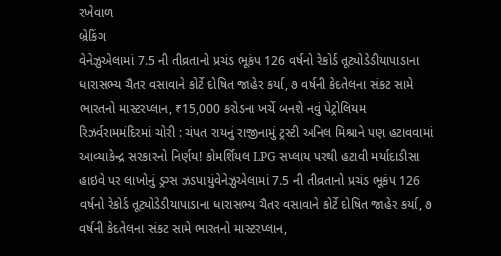રખેવાળ
બ્રેકિંગ
વેનેઝુએલામાં 7.5 ની તીવ્રતાનો પ્રચંડ ભૂકંપ 126 વર્ષનો રેકોર્ડ તૂટ્યોડેડીયાપાડાના ધારાસભ્ય ચૈતર વસાવાને કોર્ટે દોષિત જાહેર કર્યા, ૭ વર્ષની કેદતેલના સંકટ સામે ભારતનો માસ્ટરપ્લાન, ₹15,000 કરોડના ખર્ચે બનશે નવું પેટ્રોલિયમ રિઝર્વરામમંદિરમાં ચોરી : ચંપત રાયનું રાજીનામું ટ્રસ્ટી અનિલ મિશ્રાને પણ હટાવવામાં આવ્યાકેન્દ્ર સરકારનો નિર્ણય! કોમર્શિયલ LPG સપ્લાય પરથી હટાવી મર્યાદાડીસા હાઇવે પર લાખોનું ડ્રગ્સ ઝડપાયુંવેનેઝુએલામાં 7.5 ની તીવ્રતાનો પ્રચંડ ભૂકંપ 126 વર્ષનો રેકોર્ડ તૂટ્યોડેડીયાપાડાના ધારાસભ્ય ચૈતર વસાવાને કોર્ટે દોષિત જાહેર કર્યા, ૭ વર્ષની કેદતેલના સંકટ સામે ભારતનો માસ્ટરપ્લાન,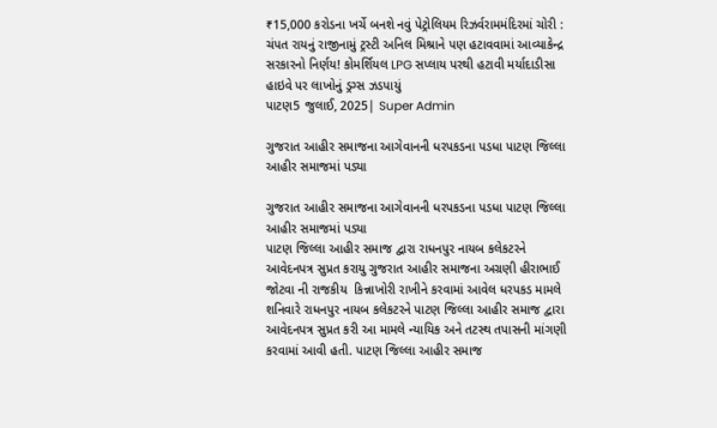₹15,000 કરોડના ખર્ચે બનશે નવું પેટ્રોલિયમ રિઝર્વરામમંદિરમાં ચોરી : ચંપત રાયનું રાજીનામું ટ્રસ્ટી અનિલ મિશ્રાને પણ હટાવવામાં આવ્યાકેન્દ્ર સરકારનો નિર્ણય! કોમર્શિયલ LPG સપ્લાય પરથી હટાવી મર્યાદાડીસા હાઇવે પર લાખોનું ડ્રગ્સ ઝડપાયું
પાટણ5 જુલાઈ, 2025| Super Admin

ગુજરાત આહીર સમાજના આગેવાનની ધરપકડના પડધા પાટણ જિલ્લા આહીર સમાજમાં પડ્યા

ગુજરાત આહીર સમાજના આગેવાનની ધરપકડના પડધા પાટણ જિલ્લા આહીર સમાજમાં પડ્યા
પાટણ જિલ્લા આહીર સમાજ દ્વારા રાધનપુર નાયબ કલેકટરને આવેદનપત્ર સુપ્રત કરાયુ ગુજરાત આહીર સમાજના અગ્રણી હીરાભાઈ જોટવા ની રાજકીય  કિન્નાખોરી રાખીને કરવામાં આવેલ ધરપકડ મામલે શનિવારે રાધનપુર નાયબ કલેકટરને પાટણ જિલ્લા આહીર સમાજ દ્વારા આવેદનપત્ર સુપ્રત કરી આ મામલે ન્યાયિક અને તટસ્થ તપાસની માંગણી કરવામાં આવી હતી. પાટણ જિલ્લા આહીર સમાજ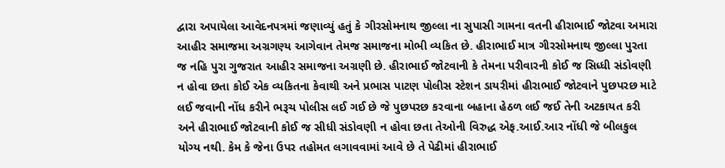દ્વારા અપાયેલા આવેદનપત્રમાં જણાવ્યું હતું કે ગીરસોમનાથ જીલ્લા ના સુપાસી ગામના વતની હીરાભાઈ જોટવા અમારા આહીર સમાજમા અગ્રગણ્ય આગેવાન તેમજ સમાજના મોભી વ્યકિત છે. હીરાભાઈ માત્ર ગીરસોમનાથ જીલ્લા પુરતા જ નહિ પુરા ગુજરાત આહીર સમાજના અગ્રણી છે. હીરાભાઈ જોટવાની કે તેમના પરીવારની કોઈ જ સિધ્ધી સંડોવણી ન હોવા છતા કોઈ એક વ્યકિતના કેવાથી અને પ્રભાસ પાટણ પોલીસ સ્ટેશન ડાયરીમાં હીરાભાઈ જોટવાને પુછપરછ માટે લઈ જવાની નોંધ કરીને ભરૂચ પોલીસ લઈ ગઈ છે જે પુછપરછ કરવાના બહાના હેઠળ લઈ જઈ તેની અટકાયત કરી અને હીરાભાઈ જોટવાની કોઈ જ સીધી સંડોવણી ન હોવા છતા તેઓની વિરુદ્ધ એફ.આઈ.આર નોંધી જે બીલકુલ યોગ્ય નથી. કેમ કે જેના ઉપર તહોમત લગાવવામાં આવે છે તે પેઢીમાં હીરાભાઈ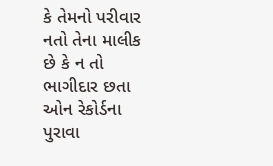કે તેમનો પરીવાર નતો તેના માલીક છે કે ન તો ભાગીદાર છતા ઓન રેકોર્ડના પુરાવા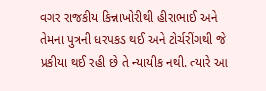વગર રાજકીય કિન્નાખોરીથી હીરાભાઈ અને તેમના પુત્રની ધરપકડ થઈ અને ટોર્ચરીંગથી જે પ્રકીયા થઈ રહી છે તે ન્યાયીક નથી. ત્યારે આ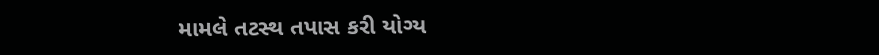મામલે તટસ્થ તપાસ કરી યોગ્ય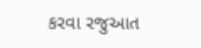કરવા રજુઆત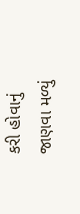કરી હોવાનું જાણવા મળ્યું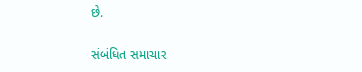છે.

સંબંધિત સમાચાર